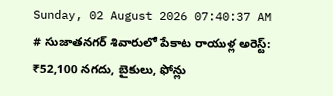Sunday, 02 August 2026 07:40:37 AM
# సుజాతనగర్ శివారులో పేకాట రాయుళ్ల అరెస్ట్: ₹52,100 నగదు, బైకులు, ఫోన్లు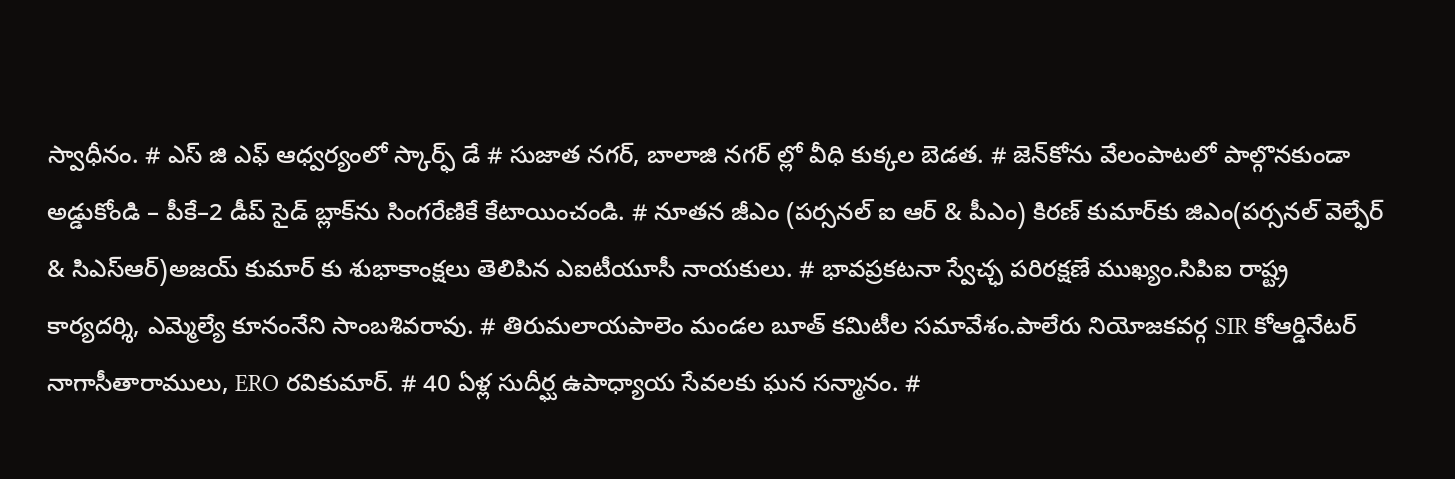స్వాధీనం. # ఎస్ జి ఎఫ్ ఆధ్వర్యంలో స్కార్ఫ్ డే # సుజాత నగర్, బాలాజి నగర్ ల్లో వీధి కుక్కల బెడత. # జెన్‌కోను వేలంపాటలో పాల్గొనకుండా అడ్డుకోండి – పీకే–2 డీప్ సైడ్ బ్లాక్‌ను సింగరేణికే కేటాయించండి. # నూతన జీఎం (పర్సనల్ ఐ ఆర్ & పీఎం) కిరణ్ కుమార్‌కు జిఎం(పర్సనల్ వెల్ఫేర్ & సిఎస్ఆర్)అజయ్ కుమార్ కు శుభాకాంక్షలు తెలిపిన ఎఐటీయూసీ నాయకులు. # భావప్రకటనా స్వేచ్ఛ పరిరక్షణే ముఖ్యం.సిపిఐ రాష్ట్ర కార్యదర్శి, ఎమ్మెల్యే కూనంనేని సాంబశివరావు. # తిరుమలాయపాలెం మండల బూత్ కమిటీల సమావేశం.పాలేరు నియోజకవర్గ SIR కోఆర్డినేటర్ నాగాసీతారాములు, ERO రవికుమార్. # 40 ఏళ్ల సుదీర్ఘ ఉపాధ్యాయ సేవలకు ఘన సన్మానం. #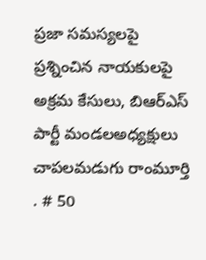ప్రజా సమస్యలపై ప్రశ్నించిన నాయకులపై అక్రమ కేసులు, బిఆర్ఎస్ పార్టీ మండలఅధ్యక్షులు చాపలమడుగు రాంమూర్తి . # 50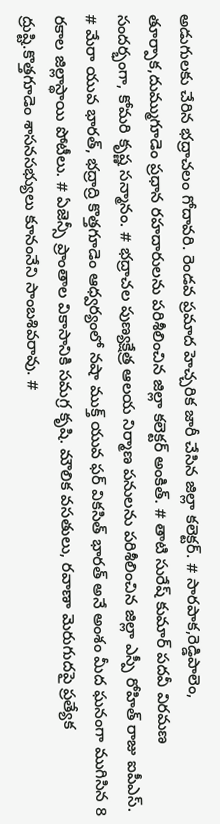అడుగులకు చేరిన భద్రాచలం గోదావరి. రెండవ ప్రమాద హెచ్చరిక జారీ చేసిన జిల్లా కలెక్టర్. # సారపాక,రెడ్డిపాలెం, తూర్పాక,దుమ్ముగూడెం ప్రధాన రహదారులను పరిశీలించిన జిల్లా కలెక్టర్ అంకిత్. # తాటి సురేష్ కుమార్ పదవీ విరమణ సందర్భంగా, కోమరి కృష్ణ సన్మానం. # భద్రాచల పుణ్యక్షేత్ర ఆలయ నిర్మాణ పనులను పరిశీలించిన జిల్లా ఎస్పీ రోహిత్ రాజు ఐపీఎస్. # మేరా యువ భారత్, భద్రాద్రి కొత్తగూడెం ఆధ్వర్యంలో నషా ముక్త్ యువ ఫర్ వికసిత్ భారత్ అనే అంశం మీద ఘనంగా ముగిసిన 8 రకాల జిల్లాస్థాయి పోటీలు. # ఏజెన్సీ ప్రాంతాల వికాసానికి సమగ్ర కృషి. మౌలిక వసతులు, రవాణా మెరుగుదపై ప్రత్యేక ద్రుష్టి.కొత్తగూడెం శాసనసభ్యులు కూనంనేని సాంబశివరావు. #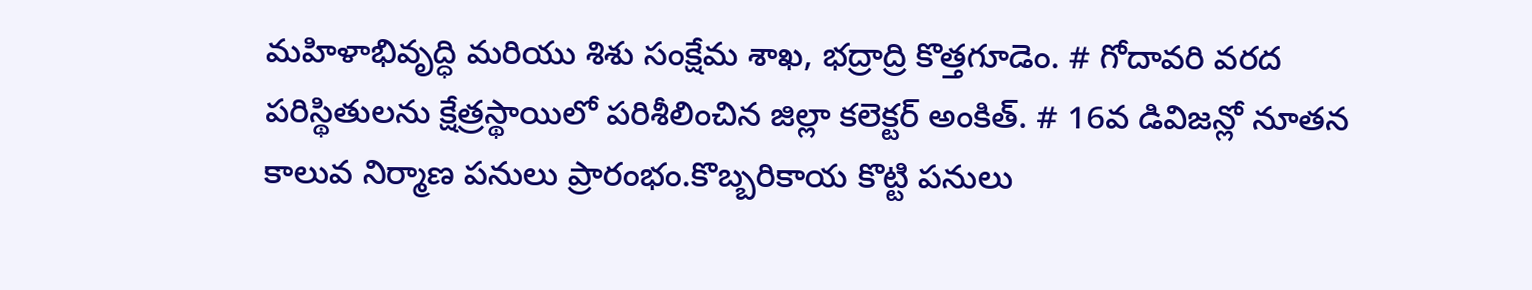మహిళాభివృద్ధి మరియు శిశు సంక్షేమ శాఖ, భద్రాద్రి కొత్తగూడెం. # గోదావరి వరద పరిస్థితులను క్షేత్రస్థాయిలో పరిశీలించిన జిల్లా కలెక్టర్ అంకిత్. # 16వ డివిజన్లో నూతన కాలువ నిర్మాణ పనులు ప్రారంభం.కొబ్బరికాయ కొట్టి పనులు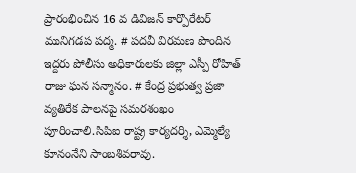ప్రారంభించిన 16 వ డివిజన్ కార్పొరేటర్ మునిగడప పద్మ. # పదవీ విరమణ పొందిన ఇద్దరు పోలీసు అధికారులకు జిల్లా ఎస్పీ రోహిత్ రాజు ఘన సన్మానం. # కేంద్ర ప్రభుత్వ ప్రజా వ్యతిరేక పాలనపై సమరశంఖం పూరించాలి.సిపిఐ రాష్ట్ర కార్యదర్శి, ఎమ్మెల్యే కూనంనేని సాంబశివరావు.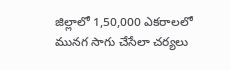జిల్లాలో 1,50,000 ఎకరాలలో మునగ సాగు చేసేలా చర్యలు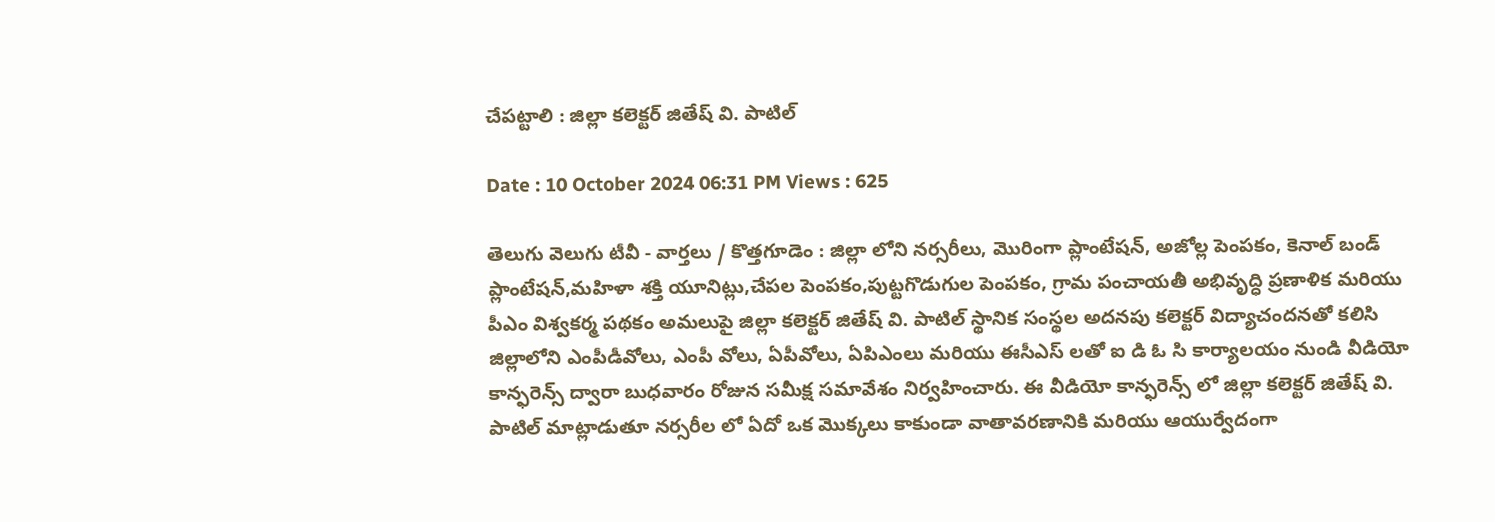చేపట్టాలి : జిల్లా కలెక్టర్ జితేష్ వి. పాటిల్

Date : 10 October 2024 06:31 PM Views : 625

తెలుగు వెలుగు టీవీ - వార్తలు / కొత్తగూడెం : జిల్లా లోని నర్సరీలు, మొరింగా ప్లాంటేషన్, అజోల్ల పెంపకం, కెనాల్ బండ్ ప్లాంటేషన్,మహిళా శక్తి యూనిట్లు,చేపల పెంపకం,పుట్టగొడుగుల పెంపకం, గ్రామ పంచాయతీ అభివృద్ధి ప్రణాళిక మరియు పీఎం విశ్వకర్మ పథకం అమలుపై జిల్లా కలెక్టర్ జితేష్ వి. పాటిల్ స్థానిక సంస్థల అదనపు కలెక్టర్ విద్యాచందనతో కలిసి జిల్లాలోని ఎంపీడీవోలు, ఎంపీ వోలు, ఏపీవోలు, ఏపిఎంలు మరియు ఈసీఎస్ లతో ఐ డి ఓ సి కార్యాలయం నుండి వీడియో కాన్ఫరెన్స్ ద్వారా బుధవారం రోజున సమీక్ష సమావేశం నిర్వహించారు. ఈ వీడియో కాన్ఫరెన్స్ లో జిల్లా కలెక్టర్ జితేష్ వి. పాటిల్ మాట్లాడుతూ నర్సరీల లో ఏదో ఒక మొక్కలు కాకుండా వాతావరణానికి మరియు ఆయుర్వేదంగా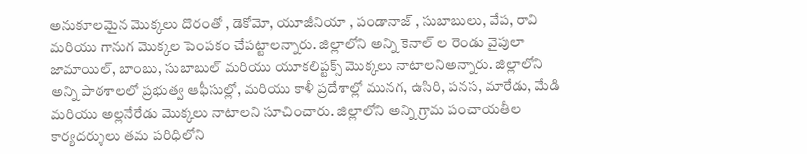అనుకూలమైన మొక్కలు దొరంతో , డెకోమో, యూజీనియా , పండానాజ్ , సుబాబులు, వేప, రావి మరియు గానుగ మొక్కల పెంపకం చేపట్టాలన్నారు. జిల్లాలోని అన్ని కెనాల్ ల రెండు వైపులా జామాయిల్, బాంబు, సుబాబుల్ మరియు యూకలిప్టక్స్ మొక్కలు నాటాలనిఅన్నారు. జిల్లాలోని అన్ని పాఠశాలలో ప్రభుత్వ ఆఫీసుల్లో, మరియు కాళీ ప్రదేశాల్లో మునగ, ఉసిరి, పనస, మారేడు, మేడి మరియు అల్లనేరేడు మొక్కలు నాటాలని సూచించారు. జిల్లాలోని అన్ని గ్రామ పంచాయతీల కార్యదర్శులు తమ పరిధిలోని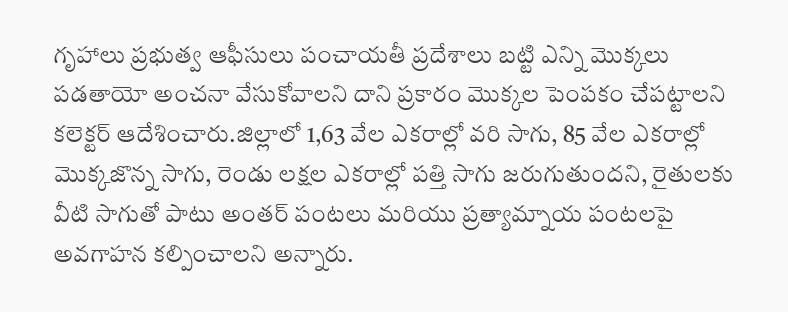గృహాలు ప్రభుత్వ ఆఫీసులు పంచాయతీ ప్రదేశాలు బట్టి ఎన్ని మొక్కలు పడతాయో అంచనా వేసుకోవాలని దాని ప్రకారం మొక్కల పెంపకం చేపట్టాలని కలెక్టర్ ఆదేశించారు.జిల్లాలో 1,63 వేల ఎకరాల్లో వరి సాగు, 85 వేల ఎకరాల్లో మొక్కజొన్న సాగు, రెండు లక్షల ఎకరాల్లో పత్తి సాగు జరుగుతుందని, రైతులకు వీటి సాగుతో పాటు అంతర్ పంటలు మరియు ప్రత్యామ్నాయ పంటలపై అవగాహన కల్పించాలని అన్నారు.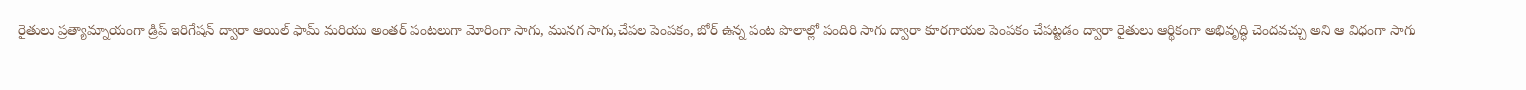రైతులు ప్రత్యామ్నాయంగా డ్రిప్ ఇరిగేషన్ ద్వారా ఆయిల్ ఫామ్ మరియు అంతర్ పంటలుగా మోరింగా సాగు, మునగ సాగు,చేపల పెంపకం, బోర్ ఉన్న పంట పొలాల్లో పందిరి సాగు ద్వారా కూరగాయల పెంపకం చేపట్టడం ద్వారా రైతులు ఆర్థికంగా అభివృద్ధి చెందవచ్చు అని ఆ విధంగా సాగు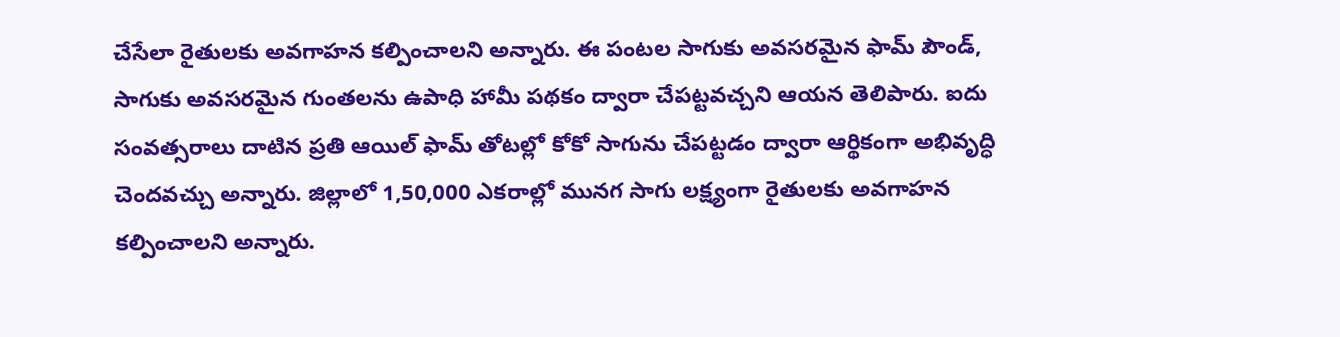చేసేలా రైతులకు అవగాహన కల్పించాలని అన్నారు. ఈ పంటల సాగుకు అవసరమైన ఫామ్ పౌండ్, సాగుకు అవసరమైన గుంతలను ఉపాధి హామీ పథకం ద్వారా చేపట్టవచ్చని ఆయన తెలిపారు. ఐదు సంవత్సరాలు దాటిన ప్రతి ఆయిల్ ఫామ్ తోటల్లో కోకో సాగును చేపట్టడం ద్వారా ఆర్థికంగా అభివృద్ధి చెందవచ్చు అన్నారు. జిల్లాలో 1,50,000 ఎకరాల్లో మునగ సాగు లక్ష్యంగా రైతులకు అవగాహన కల్పించాలని అన్నారు.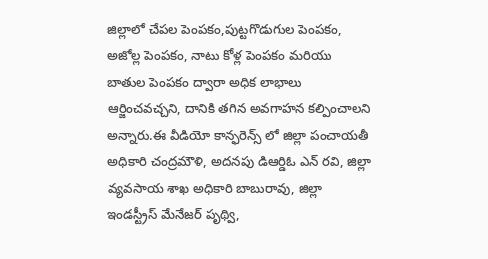జిల్లాలో చేపల పెంపకం,పుట్టగొడుగుల పెంపకం, అజోల్ల పెంపకం, నాటు కోళ్ల పెంపకం మరియు బాతుల పెంపకం ద్వారా అధిక లాభాలు ఆర్జించవచ్చని, దానికి తగిన అవగాహన కల్పించాలని అన్నారు.ఈ వీడియో కాన్ఫరెన్స్ లో జిల్లా పంచాయతీ అధికారి చంద్రమౌళి, అదనపు డిఆర్డిఓ ఎన్ రవి, జిల్లా వ్యవసాయ శాఖ అధికారి బాబురావు, జిల్లా ఇండస్ట్రీస్ మేనేజర్ పృథ్వి,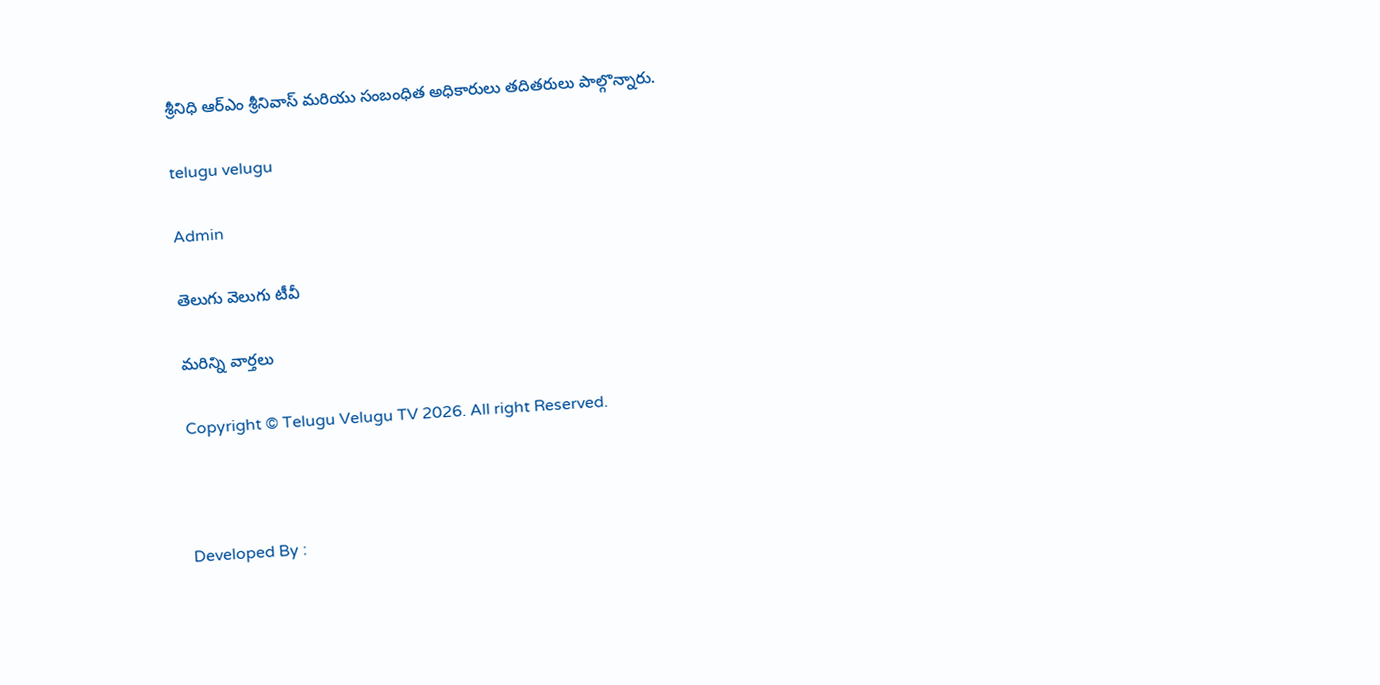శ్రీనిధి ఆర్ఎం శ్రీనివాస్ మరియు సంబంధిత అధికారులు తదితరులు పాల్గొన్నారు.

telugu velugu

Admin

తెలుగు వెలుగు టీవీ

మరిన్ని వార్తలు

Copyright © Telugu Velugu TV 2026. All right Reserved.



Developed By :